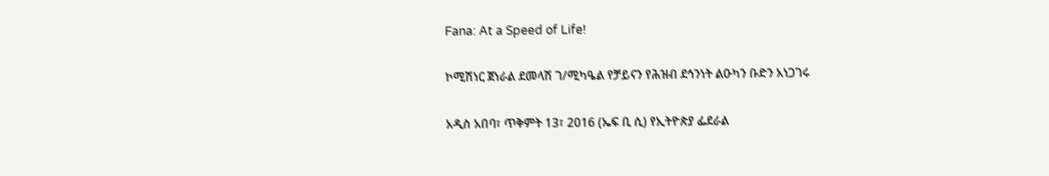Fana: At a Speed of Life!

ኮሚሽነር ጀነራል ደመላሽ ገ/ሚካዔል የቻይናን የሕዝብ ደኅንነት ልዑካን ቡድን አነጋገሩ

አዲስ አበባ፣ ጥቅምት 13፣ 2016 (ኤፍ ቢ ሲ) የኢትዮጵያ ፌደራል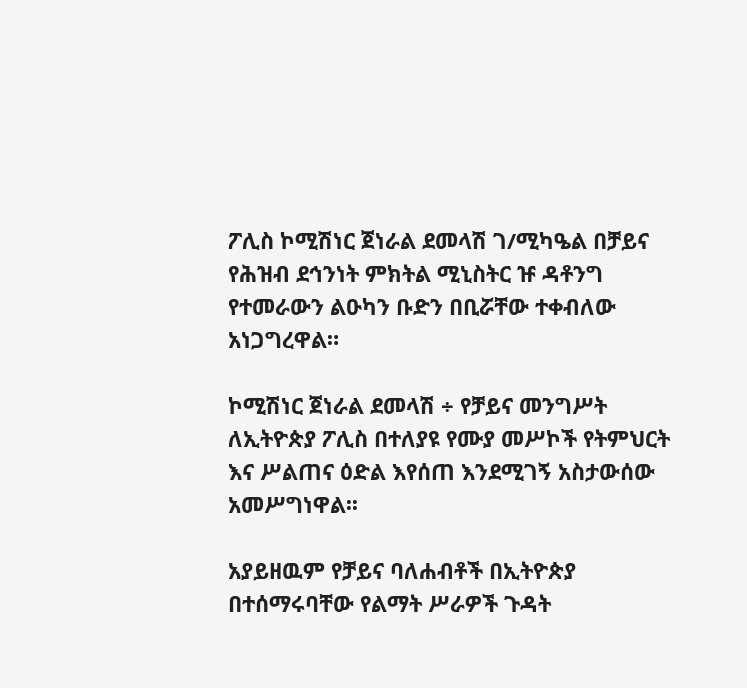ፖሊስ ኮሚሽነር ጀነራል ደመላሽ ገ/ሚካዔል በቻይና የሕዝብ ደኅንነት ምክትል ሚኒስትር ዡ ዳቶንግ የተመራውን ልዑካን ቡድን በቢሯቸው ተቀብለው አነጋግረዋል።

ኮሚሽነር ጀነራል ደመላሽ ÷ የቻይና መንግሥት ለኢትዮጵያ ፖሊስ በተለያዩ የሙያ መሥኮች የትምህርት እና ሥልጠና ዕድል እየሰጠ እንደሚገኝ አስታውሰው አመሥግነዋል፡፡

አያይዘዉም የቻይና ባለሐብቶች በኢትዮጵያ በተሰማሩባቸው የልማት ሥራዎች ጉዳት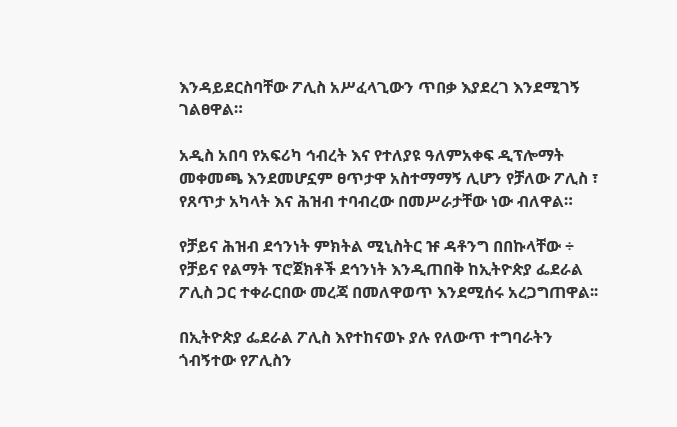እንዳይደርስባቸው ፖሊስ አሥፈላጊውን ጥበቃ እያደረገ እንደሚገኝ ገልፀዋል።

አዲስ አበባ የአፍሪካ ኅብረት እና የተለያዩ ዓለምአቀፍ ዲፕሎማት መቀመጫ እንደመሆኗም ፀጥታዋ አስተማማኝ ሊሆን የቻለው ፖሊስ ፣ የጸጥታ አካላት እና ሕዝብ ተባብረው በመሥራታቸው ነው ብለዋል።

የቻይና ሕዝብ ደኅንነት ምክትል ሚኒስትር ዡ ዳቶንግ በበኩላቸው ÷ የቻይና የልማት ፕሮጀክቶች ደኅንነት እንዲጠበቅ ከኢትዮጵያ ፌደራል ፖሊስ ጋር ተቀራርበው መረጃ በመለዋወጥ እንደሚሰሩ አረጋግጠዋል፡፡

በኢትዮጵያ ፌደራል ፖሊስ እየተከናወኑ ያሉ የለውጥ ተግባራትን ጎብኝተው የፖሊስን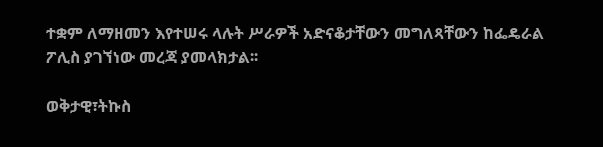ተቋም ለማዘመን እየተሠሩ ላሉት ሥራዎች አድናቆታቸውን መግለጻቸውን ከፌዴራል ፖሊስ ያገኘነው መረጃ ያመላክታል፡፡

ወቅታዊ፣ትኩስ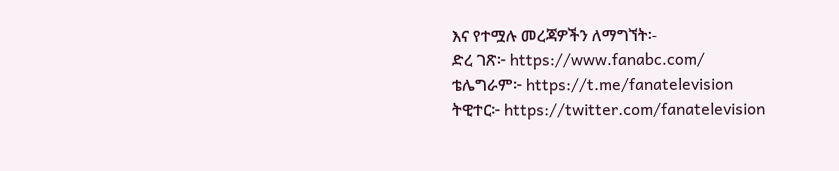እና የተሟሉ መረጃዎችን ለማግኘት፡-
ድረ ገጽ፦ https://www.fanabc.com/
ቴሌግራም፦ https://t.me/fanatelevision
ትዊተር፦ https://twitter.com/fanatelevision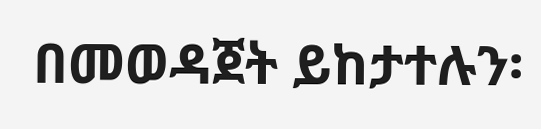በመወዳጀት ይከታተሉን፡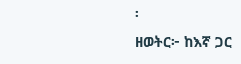፡
ዘወትር፦ ከእኛ ጋር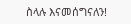ስላሉ እናመሰግናለን!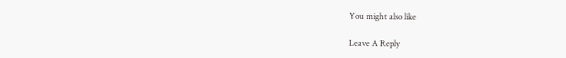You might also like

Leave A Reply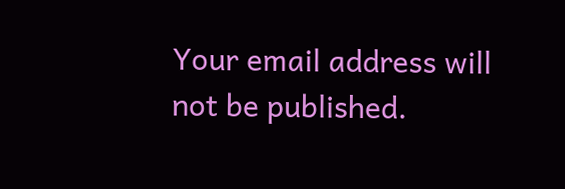Your email address will not be published.